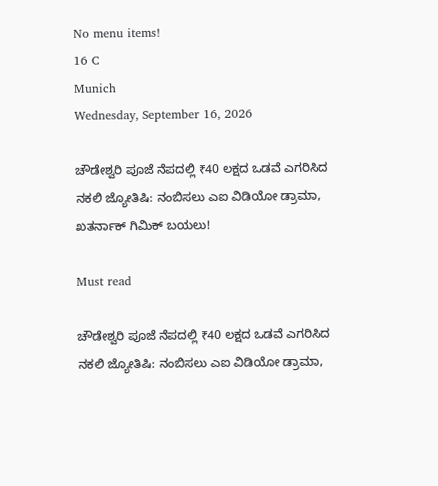No menu items!
16 C
Munich
Wednesday, September 16, 2026

ಚೌಡೇಶ್ವರಿ ಪೂಜೆ ನೆಪದಲ್ಲಿ ₹40 ಲಕ್ಷದ ಒಡವೆ ಎಗರಿಸಿದ ನಕಲಿ ಜ್ಯೋತಿಷಿ: ನಂಬಿಸಲು ಎಐ ವಿಡಿಯೋ ಡ್ರಾಮಾ, ಖತರ್ನಾಕ್ ಗಿಮಿಕ್ ಬಯಲು!

Must read

ಚೌಡೇಶ್ವರಿ ಪೂಜೆ ನೆಪದಲ್ಲಿ ₹40 ಲಕ್ಷದ ಒಡವೆ ಎಗರಿಸಿದ ನಕಲಿ ಜ್ಯೋತಿಷಿ: ನಂಬಿಸಲು ಎಐ ವಿಡಿಯೋ ಡ್ರಾಮಾ,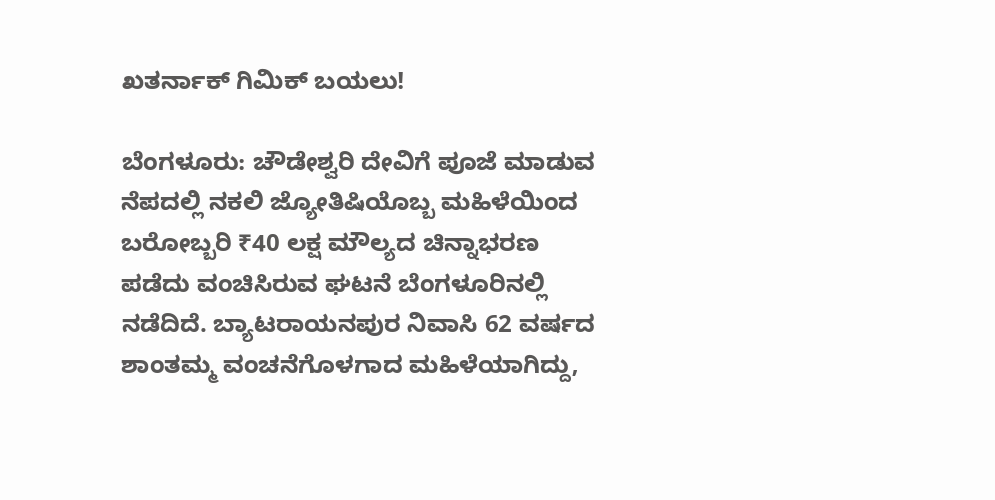ಖತರ್ನಾಕ್ ಗಿಮಿಕ್ ಬಯಲು!

ಬೆಂಗಳೂರು: ಚೌಡೇಶ್ವರಿ ದೇವಿಗೆ ಪೂಜೆ ಮಾಡುವ ನೆಪದಲ್ಲಿ ನಕಲಿ ಜ್ಯೋತಿಷಿಯೊಬ್ಬ ಮಹಿಳೆಯಿಂದ ಬರೋಬ್ಬರಿ ₹40 ಲಕ್ಷ ಮೌಲ್ಯದ ಚಿನ್ನಾಭರಣ ಪಡೆದು ವಂಚಿಸಿರುವ ಘಟನೆ ಬೆಂಗಳೂರಿನಲ್ಲಿ ನಡೆದಿದೆ. ಬ್ಯಾಟರಾಯನಪುರ ನಿವಾಸಿ 62 ವರ್ಷದ ಶಾಂತಮ್ಮ ವಂಚನೆಗೊಳಗಾದ ಮಹಿಳೆಯಾಗಿದ್ದು,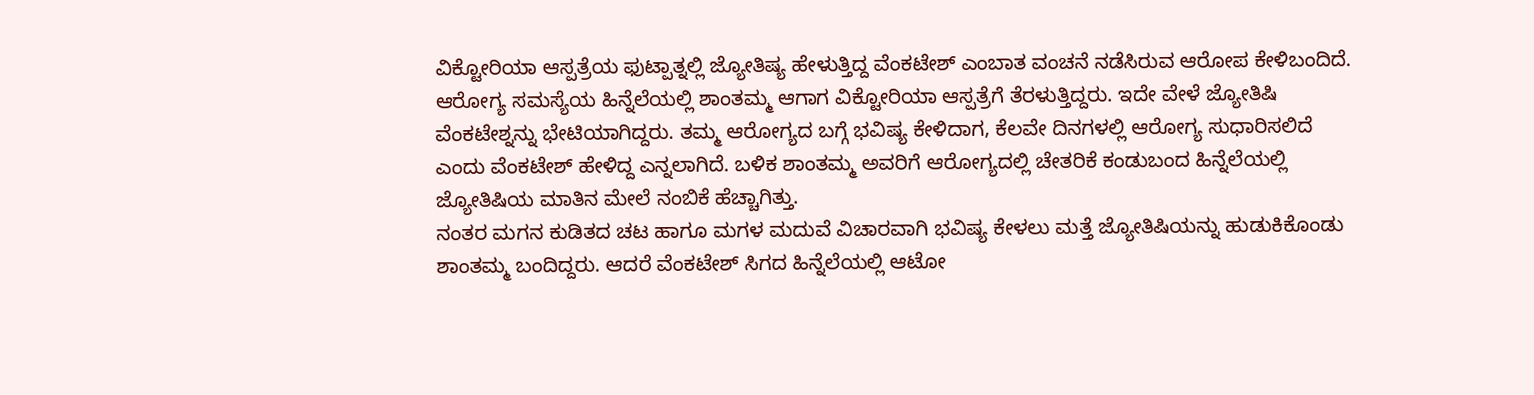ವಿಕ್ಟೋರಿಯಾ ಆಸ್ಪತ್ರೆಯ ಫುಟ್ಪಾತ್ನಲ್ಲಿ ಜ್ಯೋತಿಷ್ಯ ಹೇಳುತ್ತಿದ್ದ ವೆಂಕಟೇಶ್ ಎಂಬಾತ ವಂಚನೆ ನಡೆಸಿರುವ ಆರೋಪ ಕೇಳಿಬಂದಿದೆ.
ಆರೋಗ್ಯ ಸಮಸ್ಯೆಯ ಹಿನ್ನೆಲೆಯಲ್ಲಿ ಶಾಂತಮ್ಮ ಆಗಾಗ ವಿಕ್ಟೋರಿಯಾ ಆಸ್ಪತ್ರೆಗೆ ತೆರಳುತ್ತಿದ್ದರು. ಇದೇ ವೇಳೆ ಜ್ಯೋತಿಷಿ ವೆಂಕಟೇಶ್ನನ್ನು ಭೇಟಿಯಾಗಿದ್ದರು. ತಮ್ಮ ಆರೋಗ್ಯದ ಬಗ್ಗೆ ಭವಿಷ್ಯ ಕೇಳಿದಾಗ, ಕೆಲವೇ ದಿನಗಳಲ್ಲಿ ಆರೋಗ್ಯ ಸುಧಾರಿಸಲಿದೆ ಎಂದು ವೆಂಕಟೇಶ್ ಹೇಳಿದ್ದ ಎನ್ನಲಾಗಿದೆ. ಬಳಿಕ ಶಾಂತಮ್ಮ ಅವರಿಗೆ ಆರೋಗ್ಯದಲ್ಲಿ ಚೇತರಿಕೆ ಕಂಡುಬಂದ ಹಿನ್ನೆಲೆಯಲ್ಲಿ ಜ್ಯೋತಿಷಿಯ ಮಾತಿನ ಮೇಲೆ ನಂಬಿಕೆ ಹೆಚ್ಚಾಗಿತ್ತು.
ನಂತರ ಮಗನ ಕುಡಿತದ ಚಟ ಹಾಗೂ ಮಗಳ ಮದುವೆ ವಿಚಾರವಾಗಿ ಭವಿಷ್ಯ ಕೇಳಲು ಮತ್ತೆ ಜ್ಯೋತಿಷಿಯನ್ನು ಹುಡುಕಿಕೊಂಡು ಶಾಂತಮ್ಮ ಬಂದಿದ್ದರು. ಆದರೆ ವೆಂಕಟೇಶ್ ಸಿಗದ ಹಿನ್ನೆಲೆಯಲ್ಲಿ ಆಟೋ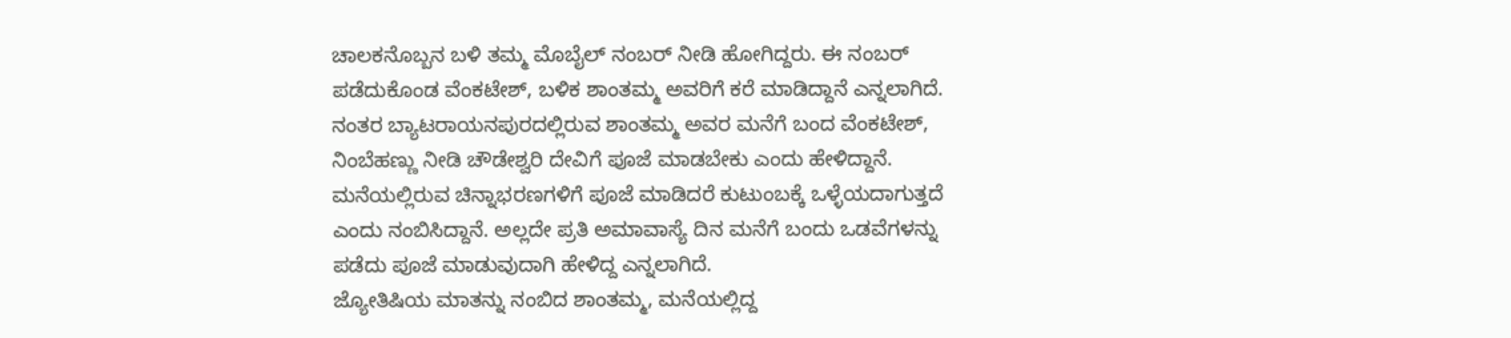ಚಾಲಕನೊಬ್ಬನ ಬಳಿ ತಮ್ಮ ಮೊಬೈಲ್ ನಂಬರ್ ನೀಡಿ ಹೋಗಿದ್ದರು. ಈ ನಂಬರ್ ಪಡೆದುಕೊಂಡ ವೆಂಕಟೇಶ್, ಬಳಿಕ ಶಾಂತಮ್ಮ ಅವರಿಗೆ ಕರೆ ಮಾಡಿದ್ದಾನೆ ಎನ್ನಲಾಗಿದೆ.
ನಂತರ ಬ್ಯಾಟರಾಯನಪುರದಲ್ಲಿರುವ ಶಾಂತಮ್ಮ ಅವರ ಮನೆಗೆ ಬಂದ ವೆಂಕಟೇಶ್, ನಿಂಬೆಹಣ್ಣು ನೀಡಿ ಚೌಡೇಶ್ವರಿ ದೇವಿಗೆ ಪೂಜೆ ಮಾಡಬೇಕು ಎಂದು ಹೇಳಿದ್ದಾನೆ. ಮನೆಯಲ್ಲಿರುವ ಚಿನ್ನಾಭರಣಗಳಿಗೆ ಪೂಜೆ ಮಾಡಿದರೆ ಕುಟುಂಬಕ್ಕೆ ಒಳ್ಳೆಯದಾಗುತ್ತದೆ ಎಂದು ನಂಬಿಸಿದ್ದಾನೆ. ಅಲ್ಲದೇ ಪ್ರತಿ ಅಮಾವಾಸ್ಯೆ ದಿನ ಮನೆಗೆ ಬಂದು ಒಡವೆಗಳನ್ನು ಪಡೆದು ಪೂಜೆ ಮಾಡುವುದಾಗಿ ಹೇಳಿದ್ದ ಎನ್ನಲಾಗಿದೆ.
ಜ್ಯೋತಿಷಿಯ ಮಾತನ್ನು ನಂಬಿದ ಶಾಂತಮ್ಮ, ಮನೆಯಲ್ಲಿದ್ದ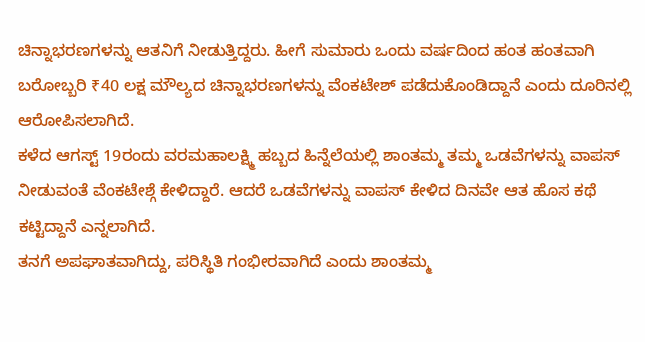ಚಿನ್ನಾಭರಣಗಳನ್ನು ಆತನಿಗೆ ನೀಡುತ್ತಿದ್ದರು. ಹೀಗೆ ಸುಮಾರು ಒಂದು ವರ್ಷದಿಂದ ಹಂತ ಹಂತವಾಗಿ ಬರೋಬ್ಬರಿ ₹40 ಲಕ್ಷ ಮೌಲ್ಯದ ಚಿನ್ನಾಭರಣಗಳನ್ನು ವೆಂಕಟೇಶ್ ಪಡೆದುಕೊಂಡಿದ್ದಾನೆ ಎಂದು ದೂರಿನಲ್ಲಿ ಆರೋಪಿಸಲಾಗಿದೆ.
ಕಳೆದ ಆಗಸ್ಟ್ 19ರಂದು ವರಮಹಾಲಕ್ಷ್ಮಿ ಹಬ್ಬದ ಹಿನ್ನೆಲೆಯಲ್ಲಿ ಶಾಂತಮ್ಮ ತಮ್ಮ ಒಡವೆಗಳನ್ನು ವಾಪಸ್ ನೀಡುವಂತೆ ವೆಂಕಟೇಶ್ಗೆ ಕೇಳಿದ್ದಾರೆ. ಆದರೆ ಒಡವೆಗಳನ್ನು ವಾಪಸ್ ಕೇಳಿದ ದಿನವೇ ಆತ ಹೊಸ ಕಥೆ ಕಟ್ಟಿದ್ದಾನೆ ಎನ್ನಲಾಗಿದೆ.
ತನಗೆ ಅಪಘಾತವಾಗಿದ್ದು, ಪರಿಸ್ಥಿತಿ ಗಂಭೀರವಾಗಿದೆ ಎಂದು ಶಾಂತಮ್ಮ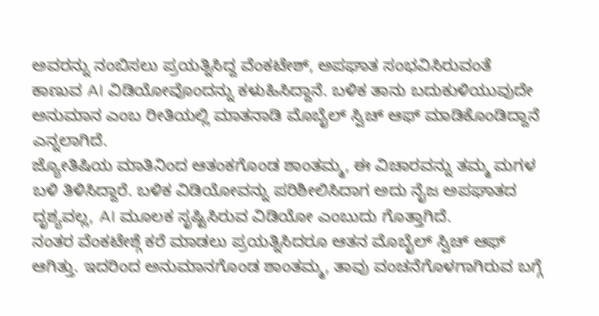ಅವರನ್ನು ನಂಬಿಸಲು ಪ್ರಯತ್ನಿಸಿದ್ದ ವೆಂಕಟೇಶ್, ಅಪಘಾತ ಸಂಭವಿಸಿರುವಂತೆ ಕಾಣುವ AI ವಿಡಿಯೋವೊಂದನ್ನು ಕಳುಹಿಸಿದ್ದಾನೆ. ಬಳಿಕ ತಾನು ಬದುಕುಳಿಯುವುದೇ ಅನುಮಾನ ಎಂಬ ರೀತಿಯಲ್ಲಿ ಮಾತನಾಡಿ ಮೊಬೈಲ್ ಸ್ವಿಚ್ ಆಫ್ ಮಾಡಿಕೊಂಡಿದ್ದಾನೆ ಎನ್ನಲಾಗಿದೆ.
ಜ್ಯೋತಿಷಿಯ ಮಾತಿನಿಂದ ಆತಂಕಗೊಂಡ ಶಾಂತಮ್ಮ, ಈ ವಿಚಾರವನ್ನು ತಮ್ಮ ಮಗಳ ಬಳಿ ತಿಳಿಸಿದ್ದಾರೆ. ಬಳಿಕ ವಿಡಿಯೋವನ್ನು ಪರಿಶೀಲಿಸಿದಾಗ ಅದು ನೈಜ ಅಪಘಾತದ ದೃಶ್ಯವಲ್ಲ, AI ಮೂಲಕ ಸೃಷ್ಟಿಸಿರುವ ವಿಡಿಯೋ ಎಂಬುದು ಗೊತ್ತಾಗಿದೆ.
ನಂತರ ವೆಂಕಟೇಶ್ಗೆ ಕರೆ ಮಾಡಲು ಪ್ರಯತ್ನಿಸಿದರೂ ಆತನ ಮೊಬೈಲ್ ಸ್ವಿಚ್ ಆಫ್ ಆಗಿತ್ತು. ಇದರಿಂದ ಅನುಮಾನಗೊಂಡ ಶಾಂತಮ್ಮ, ತಾವು ವಂಚನೆಗೊಳಗಾಗಿರುವ ಬಗ್ಗೆ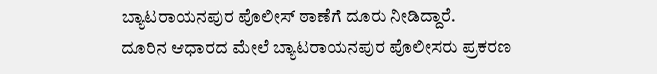ಬ್ಯಾಟರಾಯನಪುರ ಪೊಲೀಸ್ ಠಾಣೆಗೆ ದೂರು ನೀಡಿದ್ದಾರೆ.
ದೂರಿನ ಆಧಾರದ ಮೇಲೆ ಬ್ಯಾಟರಾಯನಪುರ ಪೊಲೀಸರು ಪ್ರಕರಣ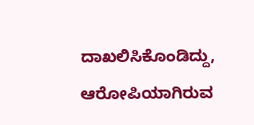ದಾಖಲಿಸಿಕೊಂಡಿದ್ದು, ಆರೋಪಿಯಾಗಿರುವ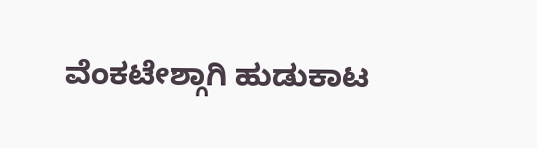ವೆಂಕಟೇಶ್ಗಾಗಿ ಹುಡುಕಾಟ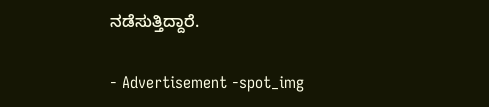ನಡೆಸುತ್ತಿದ್ದಾರೆ.

- Advertisement -spot_img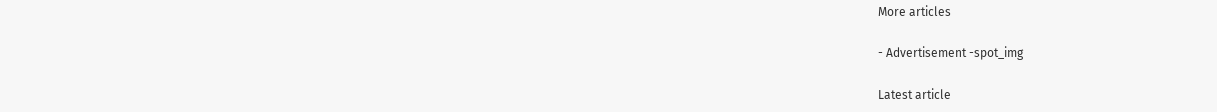More articles

- Advertisement -spot_img

Latest article